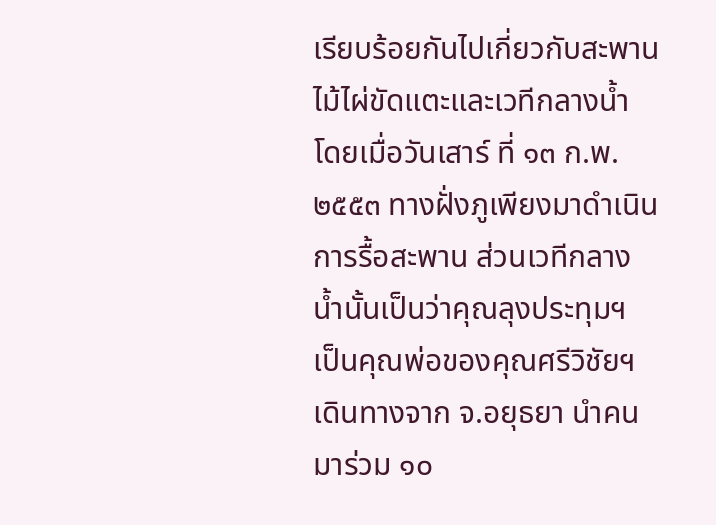เรียบร้อยกันไปเกี่ยวกับสะพานไม้ไผ่ขัดแตะและเวทีกลางน้ำ โดยเมื่อวันเสาร์ ที่ ๑๓ ก.พ.๒๕๕๓ ทางฝั่งภูเพียงมาดำเนินการรื้อสะพาน ส่วนเวทีกลางน้ำนั้นเป็นว่าคุณลุงประทุมฯ เป็นคุณพ่อของคุณศรีวิชัยฯ เดินทางจาก จ.อยุธยา นำคนมาร่วม ๑๐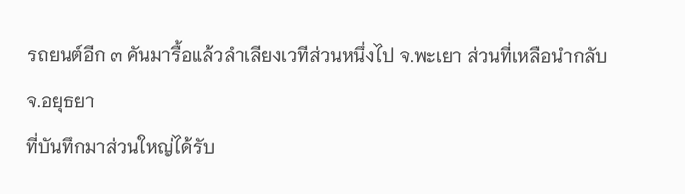รถยนต์อีก ๓ คันมารื้อแล้วลำเลียงเวทีส่วนหนึ่งไป จ.พะเยา ส่วนที่เหลือนำกลับ จ.อยุธยา
ที่บันทึกมาส่วนใหญ่ได้รับ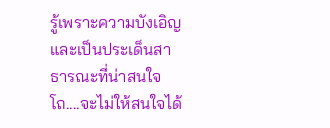รู้เพราะความบังเอิญ และเป็นประเด็นสาธารณะที่น่าสนใจ โถ....จะไม่ให้สนใจได้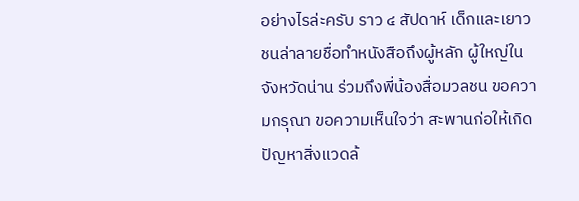อย่างไรล่ะครับ ราว ๔ สัปดาห์ เด็กและเยาวชนล่าลายชื่อทำหนังสือถึงผู้หลัก ผู้ใหญ่ในจังหวัดน่าน ร่วมถึงพี่น้องสื่อมวลชน ขอความกรุณา ขอความเห็นใจว่า สะพานก่อให้เกิดปัญหาสิ่งแวดล้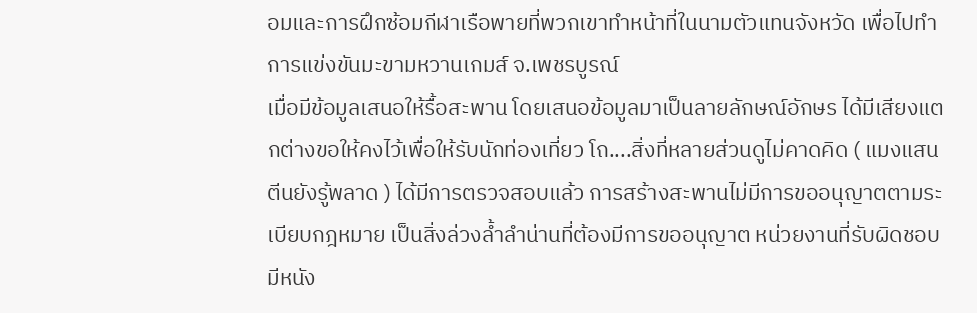อมและการฝึกซ้อมกีฬาเรือพายที่พวกเขาทำหน้าที่ในนามตัวแทนจังหวัด เพื่อไปทำการแข่งขันมะขามหวานเกมส์ จ.เพชรบูรณ์
เมื่อมีข้อมูลเสนอให้รื้อสะพาน โดยเสนอข้อมูลมาเป็นลายลักษณ์อักษร ได้มีเสียงแตกต่างขอให้คงไว้เพื่อให้รับนักท่องเที่ยว โถ....สิ่งที่หลายส่วนดูไม่คาดคิด ( แมงแสนตีนยังรู้พลาด ) ได้มีการตรวจสอบแล้ว การสร้างสะพานไม่มีการขออนุญาตตามระเบียบกฎหมาย เป็นสิ่งล่วงล้ำลำน่านที่ต้องมีการขออนุญาต หน่วยงานที่รับผิดชอบมีหนัง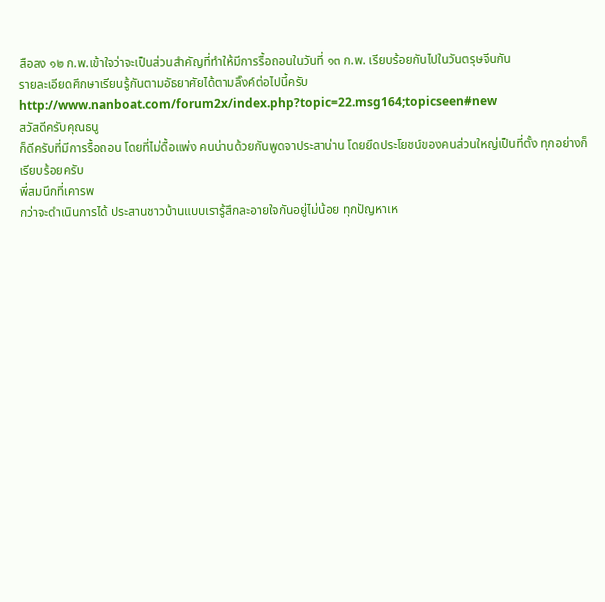สือลง ๑๒ ก.พ.เข้าใจว่าจะเป็นส่วนสำคัญที่ทำให้มีการรื้อถอนในวันที่ ๑๓ ก.พ. เรียบร้อยกันไปในวันตรุษจีนกัน
รายละเอียดศึกษาเรียนรู้กันตามอัธยาศัยได้ตามลิ๊งค์ต่อไปนี้ครับ
http://www.nanboat.com/forum2x/index.php?topic=22.msg164;topicseen#new
สวัสดีครับคุณธนู
ก็ดีครับที่มีการรื้อถอน โดยที่ไม่ดื้อแพ่ง คนน่านด้วยกันพูดจาประสาน่าน โดยยึดประโยชน์ของคนส่วนใหญ่เป็นที่ตั้ง ทุกอย่างก็เรียบร้อยครับ
พี่สมนึกที่เคารพ
กว่าจะดำเนินการได้ ประสานชาวบ้านแบบเรารู้สึกละอายใจกันอยู่ไม่น้อย ทุกปัญหาเห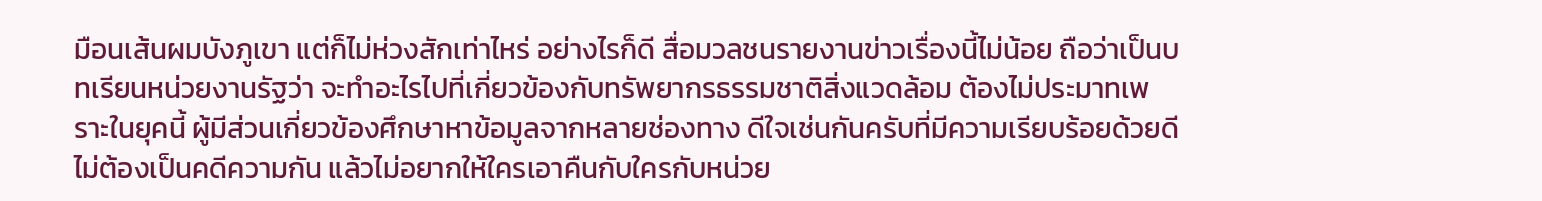มือนเส้นผมบังภูเขา แต่ก็ไม่ห่วงสักเท่าไหร่ อย่างไรก็ดี สื่อมวลชนรายงานข่าวเรื่องนี้ไม่น้อย ถือว่าเป็นบทเรียนหน่วยงานรัฐว่า จะทำอะไรไปที่เกี่ยวข้องกับทรัพยากรธรรมชาติสิ่งแวดล้อม ต้องไม่ประมาทเพราะในยุคนี้ ผู้มีส่วนเกี่ยวข้องศึกษาหาข้อมูลจากหลายช่องทาง ดีใจเช่นกันครับที่มีความเรียบร้อยด้วยดีไม่ต้องเป็นคดีความกัน แล้วไม่อยากให้ใครเอาคืนกับใครกับหน่วย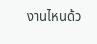งานไหนด้ว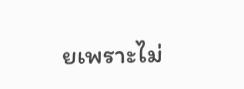ยเพราะไม่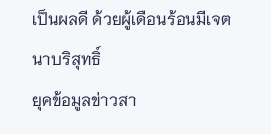เป็นผลดี ด้วยผู้เดือนร้อนมีเจตนาบริสุทธิ์
ยุคข้อมูลข่าวสา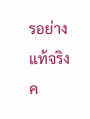รอย่างแท้จริงค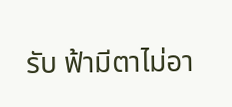รับ ฟ้ามีตาไม่อา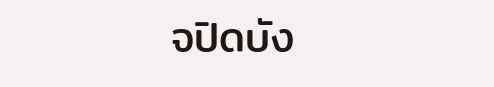จปิดบัง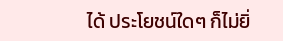ได้ ประโยชน์ใดๆ ก็ไม่ยิ่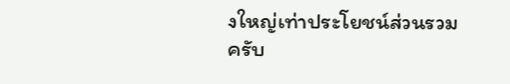งใหญ่เท่าประโยชน์ส่วนรวมครับ